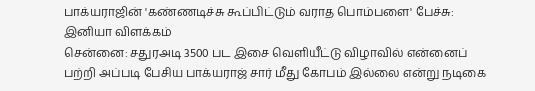பாக்யராஜின் 'கண்ணடிச்சு கூப்பிட்டும் வராத பொம்பளை' பேச்சு: இனியா விளக்கம்
சென்னை: சதுரஅடி 3500 பட இசை வெளியீட்டு விழாவில் என்னைப் பற்றி அப்படி பேசிய பாக்யராஜ் சார் மீது கோபம் இல்லை என்று நடிகை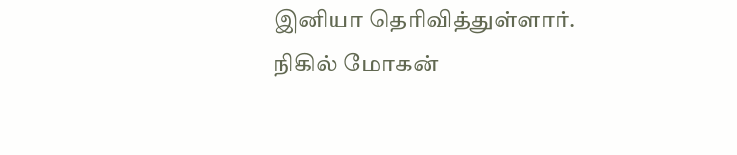இனியா தெரிவித்துள்ளார்.
நிகில் மோகன்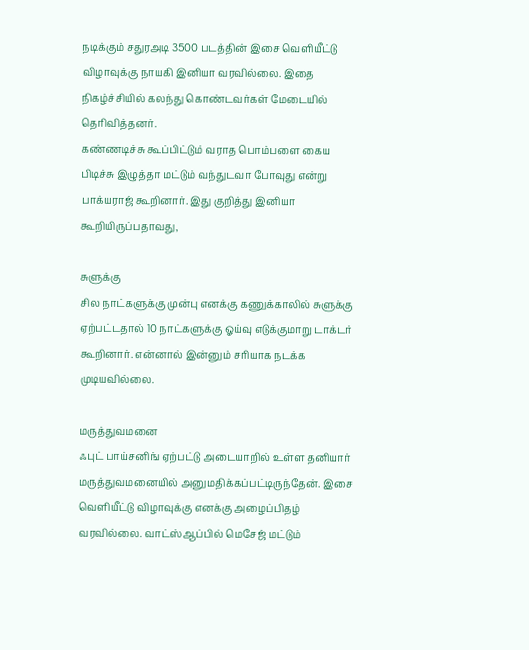நடிக்கும் சதுரஅடி 3500 படத்தின் இசை வெளியீட்டு விழாவுக்கு நாயகி இனியா வரவில்லை. இதை நிகழ்ச்சியில் கலந்து கொண்டவர்கள் மேடையில் தெரிவித்தனர்.
கண்ணடிச்சு கூப்பிட்டும் வராத பொம்பளை கைய பிடிச்சு இழுத்தா மட்டும் வந்துடவா போவுது என்று பாக்யராஜ் கூறினார். இது குறித்து இனியா கூறியிருப்பதாவது,

சுளுக்கு
சில நாட்களுக்கு முன்பு எனக்கு கணுக்காலில் சுளுக்கு ஏற்பட்டதால் 10 நாட்களுக்கு ஓய்வு எடுக்குமாறு டாக்டர் கூறினார். என்னால் இன்னும் சரியாக நடக்க முடியவில்லை.

மருத்துவமனை
ஃபுட் பாய்சனிங் ஏற்பட்டு அடையாறில் உள்ள தனியார் மருத்துவமனையில் அனுமதிக்கப்பட்டிருந்தேன். இசை வெளியீட்டு விழாவுக்கு எனக்கு அழைப்பிதழ் வரவில்லை. வாட்ஸ்ஆப்பில் மெசேஜ் மட்டும்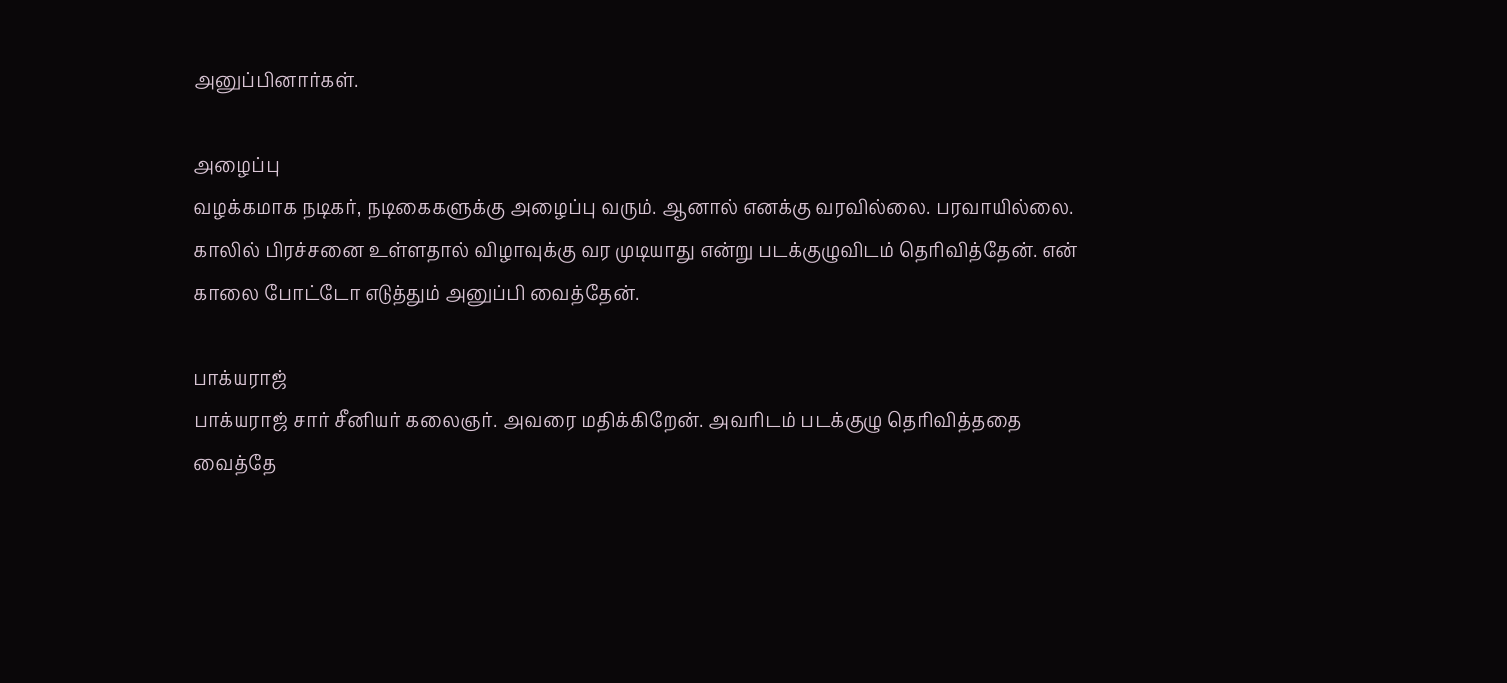அனுப்பினார்கள்.

அழைப்பு
வழக்கமாக நடிகர், நடிகைகளுக்கு அழைப்பு வரும். ஆனால் எனக்கு வரவில்லை. பரவாயில்லை. காலில் பிரச்சனை உள்ளதால் விழாவுக்கு வர முடியாது என்று படக்குழுவிடம் தெரிவித்தேன். என் காலை போட்டோ எடுத்தும் அனுப்பி வைத்தேன்.

பாக்யராஜ்
பாக்யராஜ் சார் சீனியர் கலைஞர். அவரை மதிக்கிறேன். அவரிடம் படக்குழு தெரிவித்ததை வைத்தே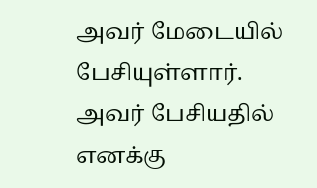அவர் மேடையில் பேசியுள்ளார். அவர் பேசியதில் எனக்கு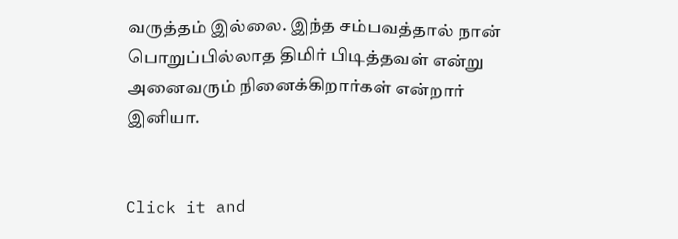வருத்தம் இல்லை. இந்த சம்பவத்தால் நான் பொறுப்பில்லாத திமிர் பிடித்தவள் என்று அனைவரும் நினைக்கிறார்கள் என்றார் இனியா.


Click it and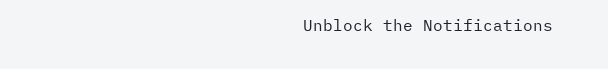Unblock the Notifications